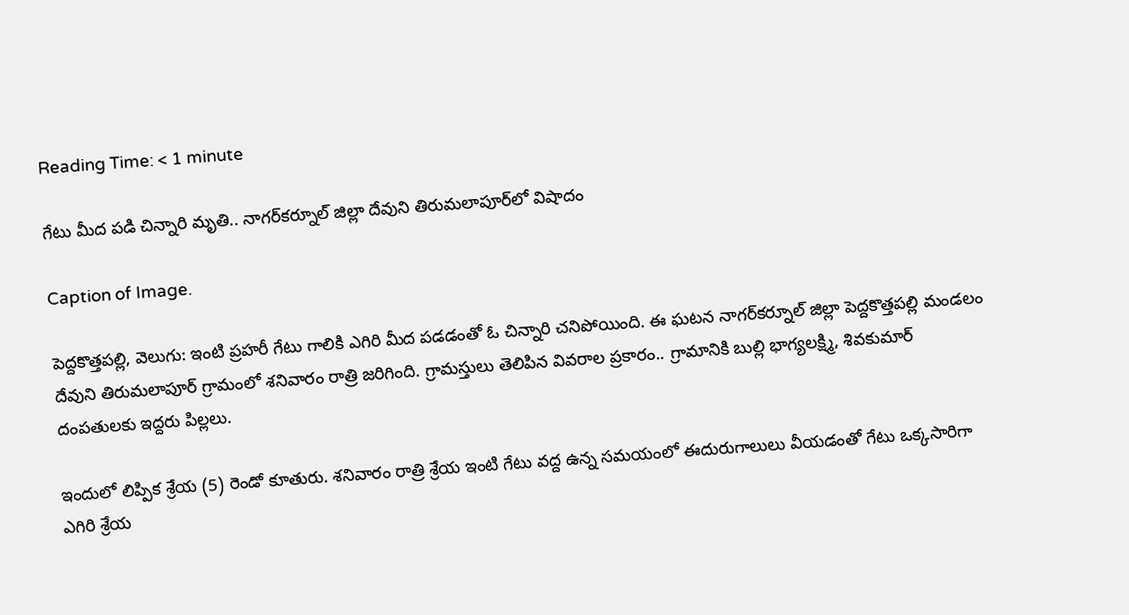Reading Time: < 1 minute

గేటు మీద పడి చిన్నారి మృతి.. నాగర్‌‌‌‌కర్నూల్‌‌‌‌ జిల్లా దేవుని తిరుమలాపూర్‌‌‌‌లో విషాదం

Caption of Image.

పెద్దకొత్తపల్లి, వెలుగు: ఇంటి ప్రహరీ గేటు గాలికి ఎగిరి మీద పడడంతో ఓ చిన్నారి చనిపోయింది. ఈ ఘటన నాగర్‌‌‌‌కర్నూల్‌‌‌‌ జిల్లా పెద్దకొత్తపల్లి మండలం దేవుని తిరుమలాపూర్‌‌‌‌ గ్రామంలో శనివారం రాత్రి జరిగింది. గ్రామస్తులు తెలిపిన వివరాల ప్రకారం.. గ్రామానికి బుల్లి భాగ్యలక్ష్మి, శివకుమార్‌‌‌‌ దంపతులకు ఇద్దరు పిల్లలు.

ఇందులో లిప్పిక శ్రేయ (5) రెండో కూతురు. శనివారం రాత్రి శ్రేయ ఇంటి గేటు వద్ద ఉన్న సమయంలో ఈదురుగాలులు వీయడంతో గేటు ఒక్కసారిగా ఎగిరి శ్రేయ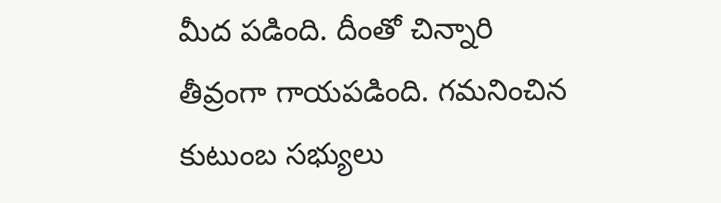మీద పడింది. దీంతో చిన్నారి తీవ్రంగా గాయపడింది. గమనించిన కుటుంబ సభ్యులు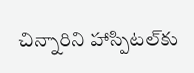చిన్నారిని హాస్పిటల్‌‌‌‌కు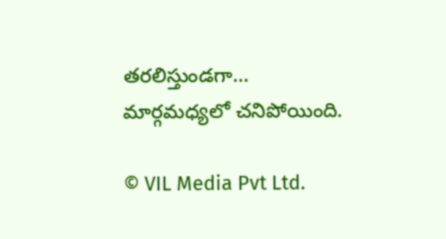తరలిస్తుండగా… మార్గమధ్యలో చనిపోయింది.

© VIL Media Pvt Ltd.